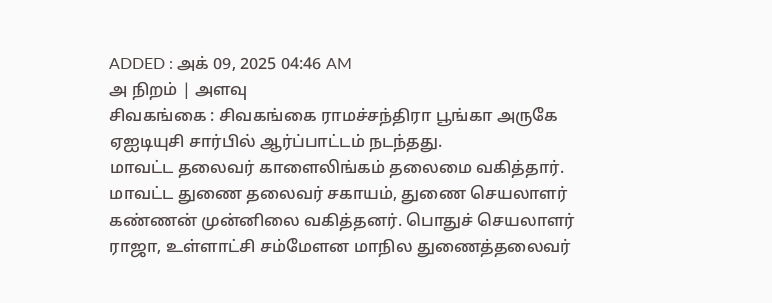ADDED : அக் 09, 2025 04:46 AM
அ நிறம் | அளவு
சிவகங்கை : சிவகங்கை ராமச்சந்திரா பூங்கா அருகே ஏஐடியுசி சார்பில் ஆர்ப்பாட்டம் நடந்தது.
மாவட்ட தலைவர் காளைலிங்கம் தலைமை வகித்தார். மாவட்ட துணை தலைவர் சகாயம், துணை செயலாளர் கண்ணன் முன்னிலை வகித்தனர். பொதுச் செயலாளர் ராஜா, உள்ளாட்சி சம்மேளன மாநில துணைத்தலைவர்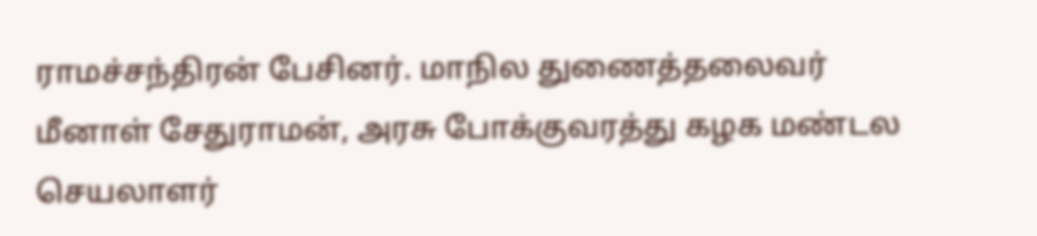ராமச்சந்திரன் பேசினர். மாநில துணைத்தலைவர் மீனாள் சேதுராமன், அரசு போக்குவரத்து கழக மண்டல செயலாளர்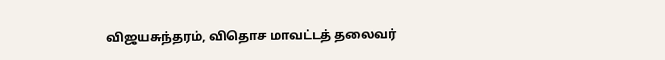விஜயசுந்தரம், விதொச மாவட்டத் தலைவர்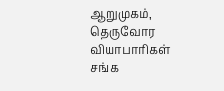ஆறுமுகம், தெருவோர வியாபாரிகள் சங்க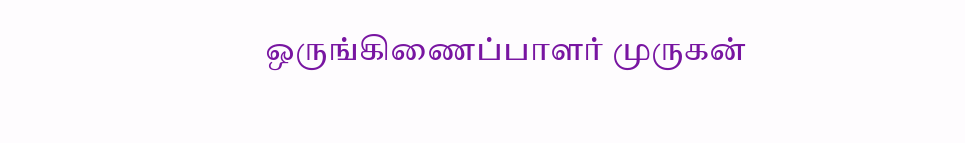ஒருங்கிணைப்பாளர் முருகன்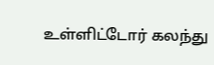உள்ளிட்டோர் கலந்து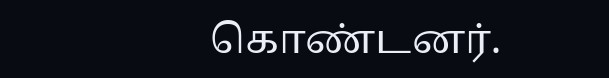கொண்டனர்.